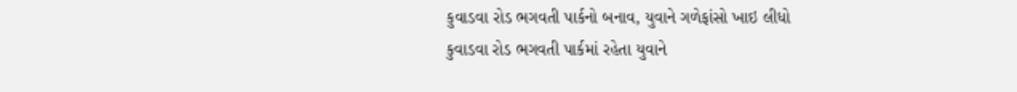કુવાડવા રોડ ભગવતી પાર્કનો બનાવ, યુવાને ગળેફાંસો ખાઇ લીધો
કુવાડવા રોડ ભગવતી પાર્કમાં રહેતા યુવાને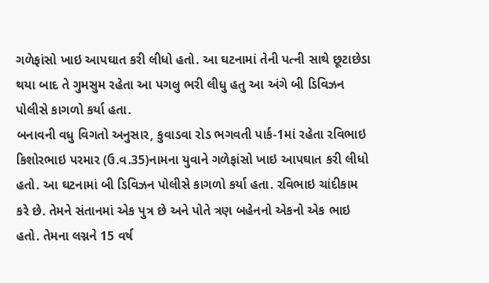ગળેફાંસો ખાઇ આપઘાત કરી લીધો હતો. આ ઘટનામાં તેની પત્ની સાથે છૂટાછેડા થયા બાદ તે ગુમસુમ રહેતા આ પગલુ ભરી લીધુ હતુ આ અંગે બી ડિવિઝન પોલીસે કાગળો કર્યા હતા.
બનાવની વધુ વિગતો અનુસાર, કુવાડવા રોડ ભગવતી પાર્ક-1માં રહેતા રવિભાઇ કિશોરભાઇ પરમાર (ઉ.વ.35)નામના યુવાને ગળેફાંસો ખાઇ આપઘાત કરી લીધો હતો. આ ઘટનામાં બી ડિવિઝન પોલીસે કાગળો કર્યા હતા. રવિભાઇ ચાંદીકામ કરે છે. તેમને સંતાનમાં એક પુત્ર છે અને પોતે ત્રણ બહેનનો એકનો એક ભાઇ હતો. તેમના લગ્નને 15 વર્ષ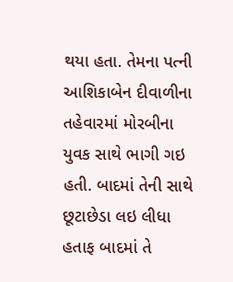થયા હતા. તેમના પત્ની આશિકાબેન દીવાળીના તહેવારમાં મોરબીના યુવક સાથે ભાગી ગઇ હતી. બાદમાં તેની સાથે છૂટાછેડા લઇ લીધા હતાફ બાદમાં તે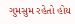ગુમસુમ રહેતો હોય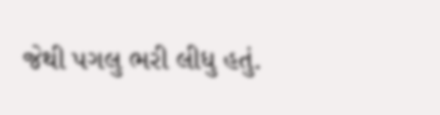જેથી પગલુ ભરી લીધુ હતું.